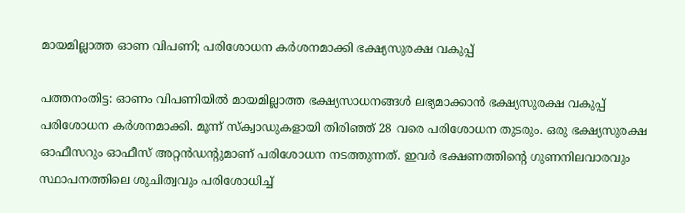മായമില്ലാത്ത ഓണ വിപണി; പരിശോധന കർശനമാക്കി ഭക്ഷ്യസുരക്ഷ വകുപ്പ്

പത്തനംതിട്ട: ഓണം വിപണിയിൽ മായമില്ലാത്ത ഭക്ഷ്യസാധനങ്ങൾ ലഭ്യമാക്കാൻ ഭക്ഷ്യസുരക്ഷ വകുപ്പ് പരിശോധന കർശനമാക്കി. മൂന്ന് സ്‌ക്വാഡുകളായി തിരിഞ്ഞ് 28 വരെ പരിശോധന തുടരും. ഒരു ഭക്ഷ്യസുരക്ഷ ഓഫീസറും ഓഫീസ് അറ്റൻഡന്റുമാണ് പരിശോധന നടത്തുന്നത്. ഇവർ ഭക്ഷണത്തിന്റെ ഗുണനിലവാരവും സ്ഥാപനത്തിലെ ശുചിത്വവും പരിശോധിച്ച്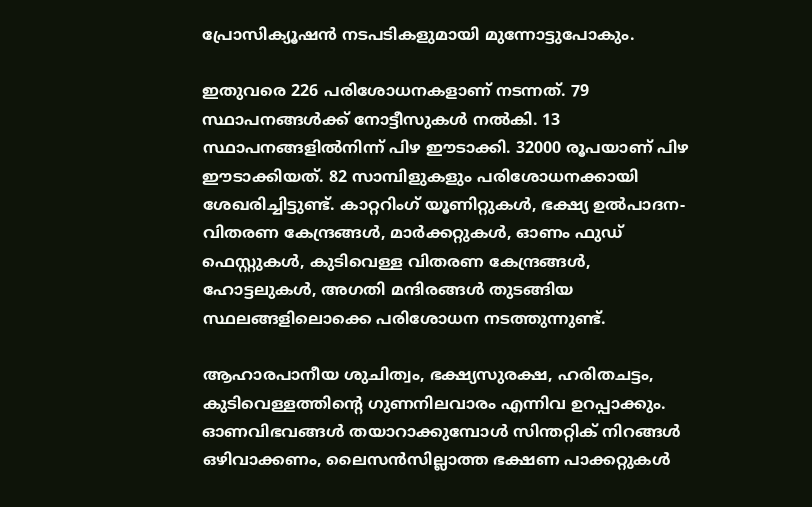പ്രോസിക്യൂഷൻ നടപടികളുമായി മുന്നോട്ടുപോകും.

ഇതുവരെ 226 പരിശോധനകളാണ് നടന്നത്. 79 സ്ഥാപനങ്ങൾക്ക് നോട്ടീസുകൾ നൽകി. 13 സ്ഥാപനങ്ങളിൽനിന്ന് പിഴ ഈടാക്കി. 32000 രൂപയാണ് പിഴ ഈടാക്കിയത്. 82 സാമ്പിളുകളും പരിശോധനക്കായി ശേഖരിച്ചിട്ടുണ്ട്. കാറ്ററിംഗ് യൂണിറ്റുകൾ, ഭക്ഷ്യ ഉൽപാദന-വിതരണ കേന്ദ്രങ്ങൾ, മാർക്കറ്റുകൾ, ഓണം ഫുഡ് ഫെസ്റ്റുകൾ, കുടിവെള്ള വിതരണ കേന്ദ്രങ്ങൾ, ഹോട്ടലുകൾ, അഗതി മന്ദിരങ്ങൾ തുടങ്ങിയ സ്ഥലങ്ങളിലൊക്കെ പരിശോധന നടത്തുന്നുണ്ട്.

ആഹാരപാനീയ ശുചിത്വം, ഭക്ഷ്യസുരക്ഷ, ഹരിതചട്ടം, കുടിവെള്ളത്തിന്റെ ഗുണനിലവാരം എന്നിവ ഉറപ്പാക്കും. ഓണവിഭവങ്ങൾ തയാറാക്കുമ്പോൾ സിന്തറ്റിക് നിറങ്ങൾ ഒഴിവാക്കണം, ലൈസൻസില്ലാത്ത ഭക്ഷണ പാക്കറ്റുകൾ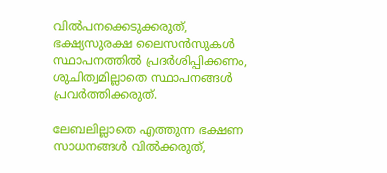വിൽപനക്കെടുക്കരുത്, ഭക്ഷ്യസുരക്ഷ ലൈസൻസുകൾ സ്ഥാപനത്തിൽ പ്രദർശിപ്പിക്കണം, ശുചിത്വമില്ലാതെ സ്ഥാപനങ്ങൾ പ്രവർത്തിക്കരുത്.

ലേബലില്ലാതെ എത്തുന്ന ഭക്ഷണ സാധനങ്ങൾ വിൽക്കരുത്,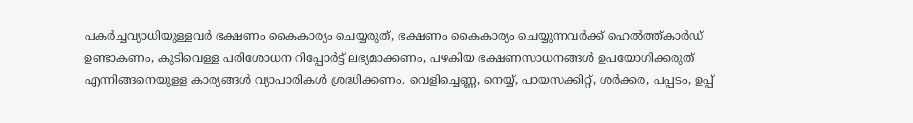പകർച്ചവ്യാധിയുള്ളവർ ഭക്ഷണം കൈകാര്യം ചെയ്യരുത്, ഭക്ഷണം കൈകാര്യം ചെയ്യുന്നവർക്ക് ഹെൽത്ത്കാർഡ് ഉണ്ടാകണം, കുടിവെള്ള പരിശോധന റിപ്പോർട്ട് ലഭ്യമാക്കണം, പഴകിയ ഭക്ഷണസാധനങ്ങൾ ഉപയോഗിക്കരുത് എന്നിങ്ങനെയുളള കാര്യങ്ങൾ വ്യാപാരികൾ ശ്രദ്ധിക്കണം. വെളിച്ചെണ്ണ, നെയ്യ്, പായസക്കിറ്റ്, ശർക്കര, പപ്പടം, ഉപ്പ്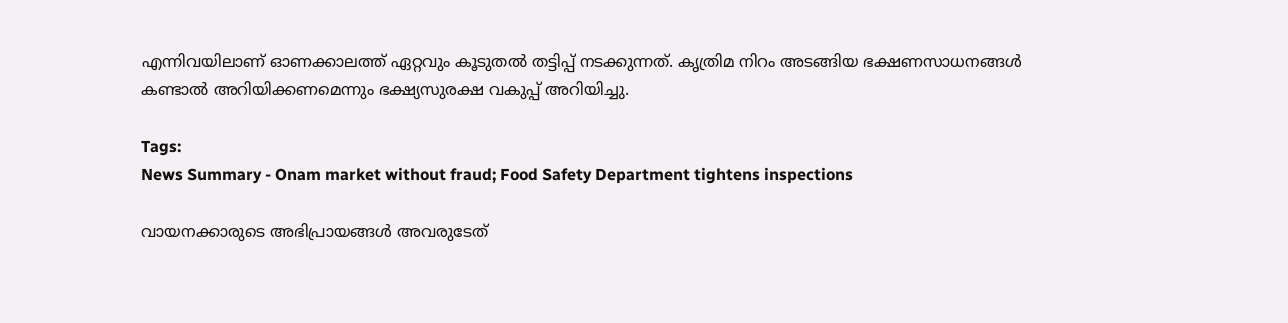എന്നിവയിലാണ് ഓണക്കാലത്ത് ഏറ്റവും കൂടുതൽ തട്ടിപ്പ് നടക്കുന്നത്. കൃത്രിമ നിറം അടങ്ങിയ ഭക്ഷണസാധനങ്ങൾ കണ്ടാൽ അറിയിക്കണമെന്നും ഭക്ഷ്യസുരക്ഷ വകുപ്പ് അറിയിച്ചു.

Tags:
News Summary - Onam market without fraud; Food Safety Department tightens inspections

വായനക്കാരുടെ അഭിപ്രായങ്ങള്‍ അവരുടേത്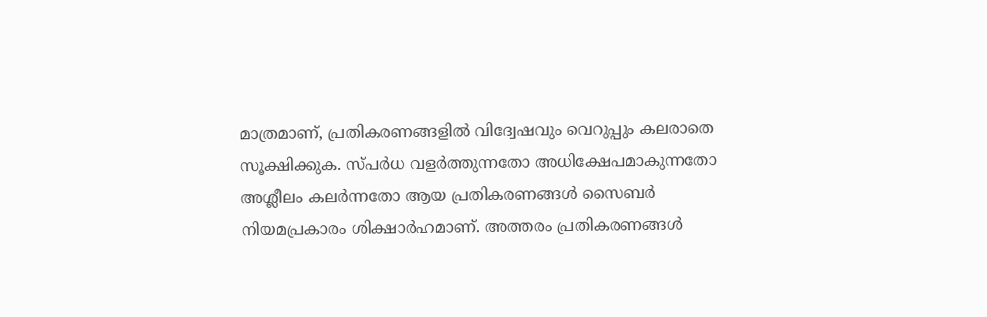മാത്രമാണ്, പ്രതികരണങ്ങളിൽ വിദ്വേഷവും വെറുപ്പും കലരാതെ സൂക്ഷിക്കുക. സ്പർധ വളർത്തുന്നതോ അധിക്ഷേപമാകുന്നതോ അശ്ലീലം കലർന്നതോ ആയ പ്രതികരണങ്ങൾ സൈബർ നിയമപ്രകാരം ശിക്ഷാർഹമാണ്. അത്തരം പ്രതികരണങ്ങൾ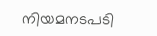നിയമനടപടി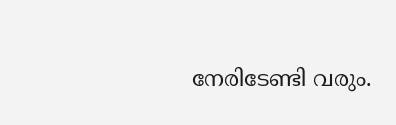നേരിടേണ്ടി വരും.